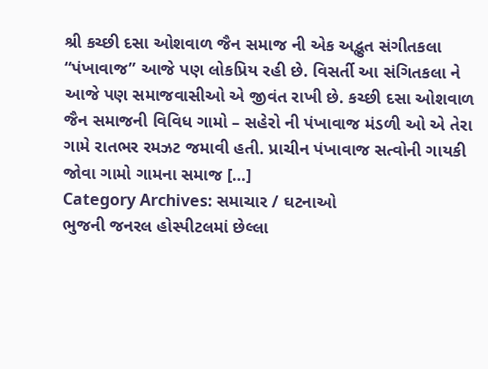શ્રી કચ્છી દસા ઓશવાળ જૈન સમાજ ની એક અદ્ભુત સંગીતકલા “પંખાવાજ” આજે પણ લોકપ્રિય રહી છે. વિસર્તી આ સંગિતકલા ને આજે પણ સમાજવાસીઓ એ જીવંત રાખી છે. કચ્છી દસા ઓશવાળ જૈન સમાજની વિવિધ ગામો – સહેરો ની પંખાવાજ મંડળી ઓ એ તેરા ગામે રાતભર રમઝટ જમાવી હતી. પ્રાચીન પંખાવાજ સત્વોની ગાયકી જોવા ગામો ગામના સમાજ […]
Category Archives: સમાચાર / ઘટનાઓ
ભુજની જનરલ હોસ્પીટલમાં છેલ્લા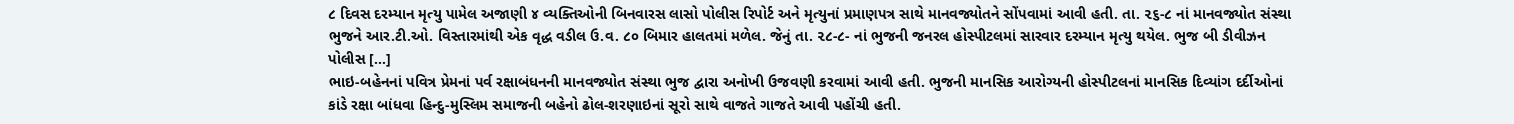૮ દિવસ દરમ્યાન મૃત્યુ પામેલ અજાણી ૪ વ્યક્તિઓની બિનવારસ લાસો પોલીસ રિપોર્ટ અને મૃત્યુનાં પ્રમાણપત્ર સાથે માનવજ્યોતને સોંપવામાં આવી હતી. તા. ૨૬-૮ નાં માનવજ્યોત સંસ્થા ભુજને આર.ટી.ઓ. વિસ્તારમાંથી એક વૃદ્ધ વડીલ ઉ.વ. ૮૦ બિમાર હાલતમાં મળેલ. જેનું તા. ૨૮-૮- નાં ભુજની જનરલ હોસ્પીટલમાં સારવાર દરમ્યાન મૃત્યુ થયેલ. ભુજ બી ડીવીઝન પોલીસ […]
ભાઇ-બહેનનાં પવિત્ર પ્રેમનાં પર્વ રક્ષાબંધનની માનવજ્યોત સંસ્થા ભુજ દ્વારા અનોખી ઉજવણી કરવામાં આવી હતી. ભુજની માનસિક આરોગ્યની હોસ્પીટલનાં માનસિક દિવ્યાંગ દર્દીઓનાં કાંડે રક્ષા બાંધવા હિન્દુ-મુસ્લિમ સમાજની બહેનો ઢોલ-શરણાઇનાં સૂરો સાથે વાજતે ગાજતે આવી પહોંચી હતી.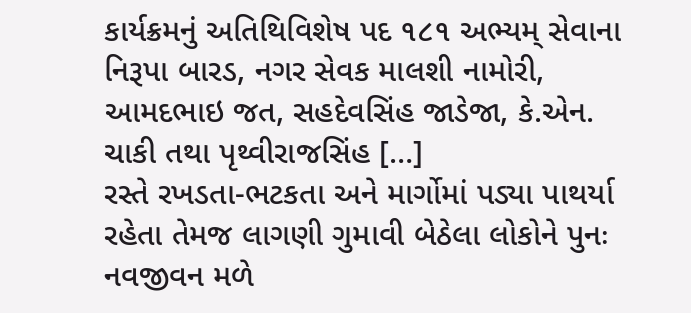કાર્યક્રમનું અતિથિવિશેષ પદ ૧૮૧ અભ્યમ્ સેવાના નિરૂપા બારડ, નગર સેવક માલશી નામોરી, આમદભાઇ જત, સહદેવસિંહ જાડેજા, કે.એન. ચાકી તથા પૃથ્વીરાજસિંહ […]
રસ્તે રખડતા-ભટકતા અને માર્ગોમાં પડ્યા પાથર્યા રહેતા તેમજ લાગણી ગુમાવી બેઠેલા લોકોને પુનઃ નવજીવન મળે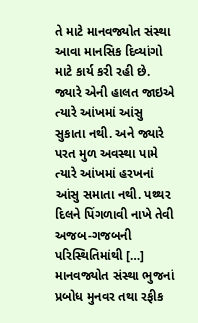તે માટે માનવજ્યોત સંસ્થા આવા માનસિક દિવ્યાંગો માટે કાર્ય કરી રહી છે. જ્યારે એની હાલત જાઇએ ત્યારે આંખમાં આંસુ સુકાતા નથી. અને જ્યારે પરત મુળ અવસ્થા પામે ત્યારે આંખમાં હરખનાં આંસુ સમાતા નથી. પથ્થર દિલને પિંગળાવી નાખે તેવી અજબ-ગજબની પરિસ્થિતિમાંથી […]
માનવજ્યોત સંસ્થા ભુજનાં પ્રબોધ મુનવર તથા રફીક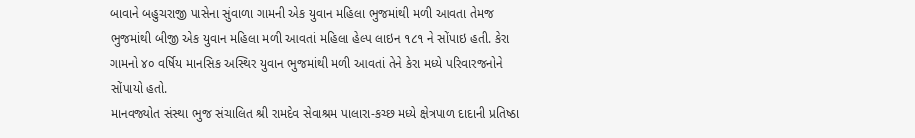બાવાને બહુચરાજી પાસેના સુંવાળા ગામની એક યુવાન મહિલા ભુજમાંથી મળી આવતા તેમજ ભુજમાંથી બીજી એક યુવાન મહિલા મળી આવતાં મહિલા હેલ્પ લાઇન ૧૮૧ ને સોંપાઇ હતી. કેરા ગામનો ૪૦ વર્ષિય માનસિક અસ્થિર યુવાન ભુજમાંથી મળી આવતાં તેને કેરા મધ્યે પરિવારજનોને સોંપાયો હતો.
માનવજ્યોત સંસ્થા ભુજ સંચાલિત શ્રી રામદેવ સેવાશ્રમ પાલારા-કચ્છ મધ્યે ક્ષેત્રપાળ દાદાની પ્રતિષ્ઠા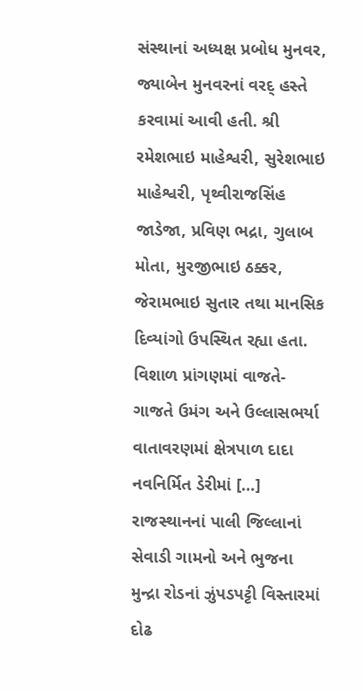સંસ્થાનાં અધ્યક્ષ પ્રબોધ મુનવર, જ્યાબેન મુનવરનાં વરદ્ હસ્તે કરવામાં આવી હતી. શ્રી રમેશભાઇ માહેશ્વરી, સુરેશભાઇ માહેશ્વરી, પૃથ્વીરાજસિંહ જાડેજા, પ્રવિણ ભદ્રા, ગુલાબ મોતા, મુરજીભાઇ ઠક્કર, જેરામભાઇ સુતાર તથા માનસિક દિવ્યાંગો ઉપસ્થિત રહ્યા હતા. વિશાળ પ્રાંગણમાં વાજતે-ગાજતે ઉમંગ અને ઉલ્લાસભર્યા વાતાવરણમાં ક્ષેત્રપાળ દાદા નવનિર્મિત ડેરીમાં […]
રાજસ્થાનનાં પાલી જિલ્લાનાં સેવાડી ગામનો અને ભુજના મુન્દ્રા રોડનાં ઝુંપડપટ્ટી વિસ્તારમાં દોઢ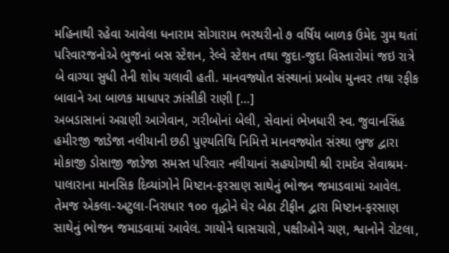મહિનાથી રહેવા આવેલા ધનારામ સોગારામ ભરથરીનો ૭ વર્ષિય બાળક ઉમેદ ગુમ થતાં પરિવારજનોએ ભુજનાં બસ સ્ટેશન, રેલ્વે સ્ટેશન તથા જુદા-જુદા વિસ્તારોમાં જઇ રાત્રે બે વાગ્યા સુધી તેની શોધ ચલાવી હતી. માનવજ્યોત સંસ્થાનાં પ્રબોધ મુનવર તથા રફીક બાવાને આ બાળક માધાપર ઝાંસીકી રાણી […]
અબડાસાનાં અગ્રણી આગેવાન, ગરીબોનાં બેલી, સેવાનાં ભેખધારી સ્વ. જુવાનસિંહ હમીરજી જાડેજા નલીયાની છઠી પુણ્યતિથિ નિમિત્તે માનવજ્યોત સંસ્થા ભુજ દ્વારા મોકાજી ડોસાજી જાડેજા સમસ્ત પરિવાર નલીયાનાં સહયોગથી શ્રી રામદેવ સેવાશ્રમ-પાલારાના માનસિક દિવ્યાંગોને મિષ્ટાન-ફરસાણ સાથેનું ભોજન જમાડવામાં આવેલ. તેમજ એકલા-અટુલા-નિરાધાર ૧૦૦ વૃદ્ધોને ઘેર બેઠા ટીફીન દ્વારા મિષ્ટાન-ફરસાણ સાથેનું ભોજન જમાડવામાં આવેલ. ગાયોને ઘાસચારો, પક્ષીઓને ચણ, શ્વાનોને રોટલા,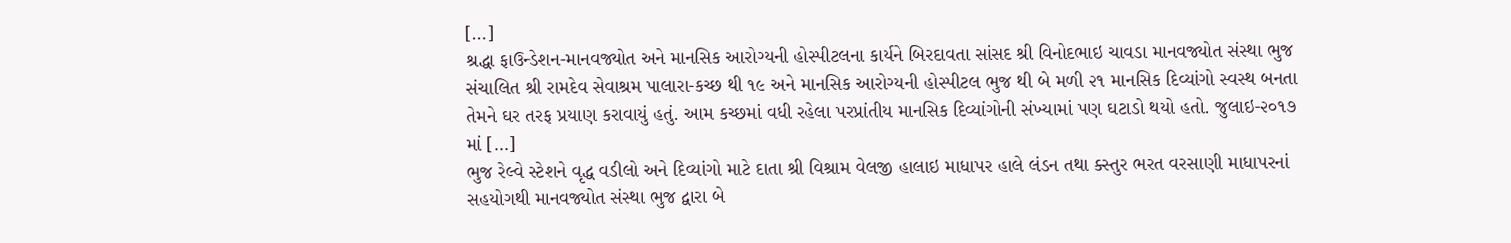[…]
શ્રદ્ધા ફાઉન્ડેશન-માનવજ્યોત અને માનસિક આરોગ્યની હોસ્પીટલના કાર્યને બિરદાવતા સાંસદ શ્રી વિનોદભાઇ ચાવડા માનવજ્યોત સંસ્થા ભુજ સંચાલિત શ્રી રામદેવ સેવાશ્રમ પાલારા-કચ્છ થી ૧૯ અને માનસિક આરોગ્યની હોસ્પીટલ ભુજ થી બે મળી ૨૧ માનસિક દિવ્યાંગો સ્વસ્થ બનતા તેમને ઘર તરફ પ્રયાણ કરાવાયું હતું. આમ કચ્છમાં વધી રહેલા પરપ્રાંતીય માનસિક દિવ્યાંગોની સંખ્યામાં પણ ઘટાડો થયો હતો. જુલાઇ-૨૦૧૭ માં […]
ભુજ રેલ્વે સ્ટેશને વૃદ્ધ વડીલો અને દિવ્યાંગો માટે દાતા શ્રી વિશ્રામ વેલજી હાલાઇ માધાપર હાલે લંડન તથા ક્સ્તુર ભરત વરસાણી માધાપરનાં સહયોગથી માનવજ્યોત સંસ્થા ભુજ દ્વારા બે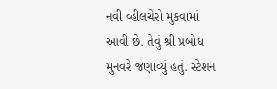નવી વ્હીલચેરો મુકવામાં આવી છે. તેવું શ્રી પ્રબોધ મુનવરે જણાવ્યું હતું. સ્ટેશન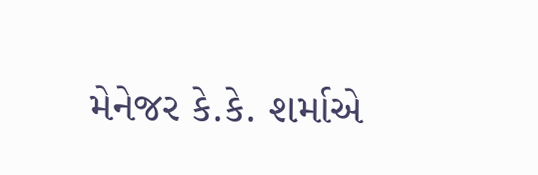મેનેજર કે.કે. શર્માએ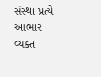સંસ્થા પ્રત્યે આભાર વ્યક્ત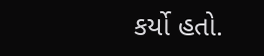કર્યો હતો.